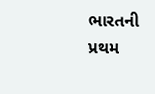ભારતની પ્રથમ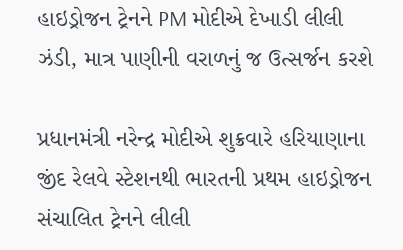હાઇડ્રોજન ટ્રેનને PM મોદીએ દેખાડી લીલી ઝંડી, માત્ર પાણીની વરાળનું જ ઉત્સર્જન કરશે

પ્રધાનમંત્રી નરેન્દ્ર મોદીએ શુક્રવારે હરિયાણાના જીંદ રેલવે સ્ટેશનથી ભારતની પ્રથમ હાઇડ્રોજન સંચાલિત ટ્રેનને લીલી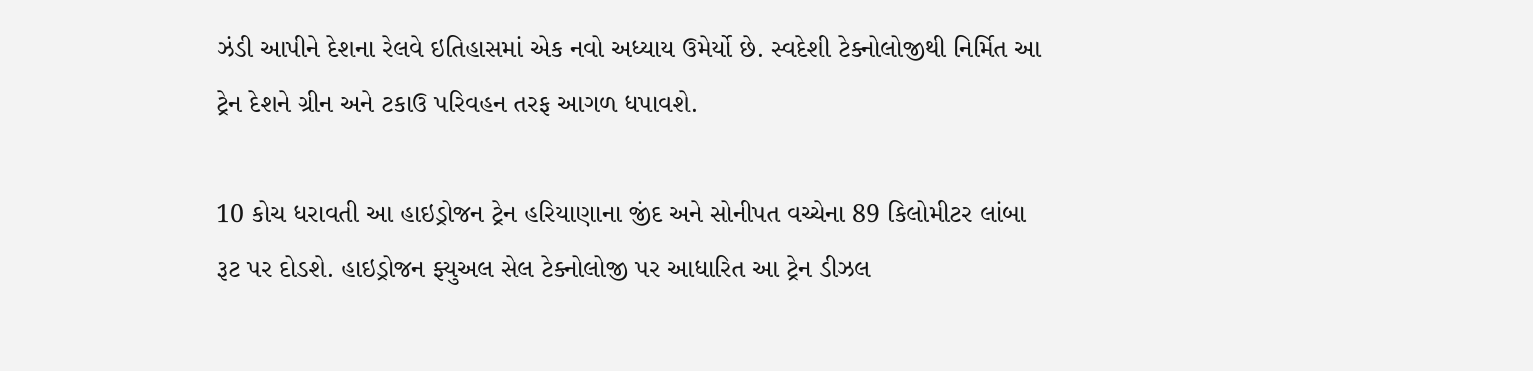ઝંડી આપીને દેશના રેલવે ઇતિહાસમાં એક નવો અધ્યાય ઉમેર્યો છે. સ્વદેશી ટેક્નોલોજીથી નિર્મિત આ ટ્રેન દેશને ગ્રીન અને ટકાઉ પરિવહન તરફ આગળ ધપાવશે.

10 કોચ ધરાવતી આ હાઇડ્રોજન ટ્રેન હરિયાણાના જીંદ અને સોનીપત વચ્ચેના 89 કિલોમીટર લાંબા રૂટ પર દોડશે. હાઇડ્રોજન ફ્યુઅલ સેલ ટેક્નોલોજી પર આધારિત આ ટ્રેન ડીઝલ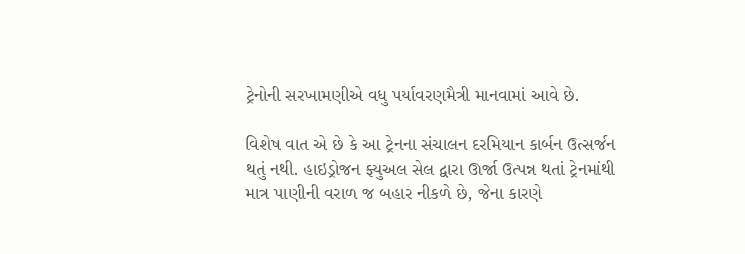ટ્રેનોની સરખામણીએ વધુ પર્યાવરણમૈત્રી માનવામાં આવે છે.

વિશેષ વાત એ છે કે આ ટ્રેનના સંચાલન દરમિયાન કાર્બન ઉત્સર્જન થતું નથી. હાઇડ્રોજન ફ્યુઅલ સેલ દ્વારા ઊર્જા ઉત્પન્ન થતાં ટ્રેનમાંથી માત્ર પાણીની વરાળ જ બહાર નીકળે છે, જેના કારણે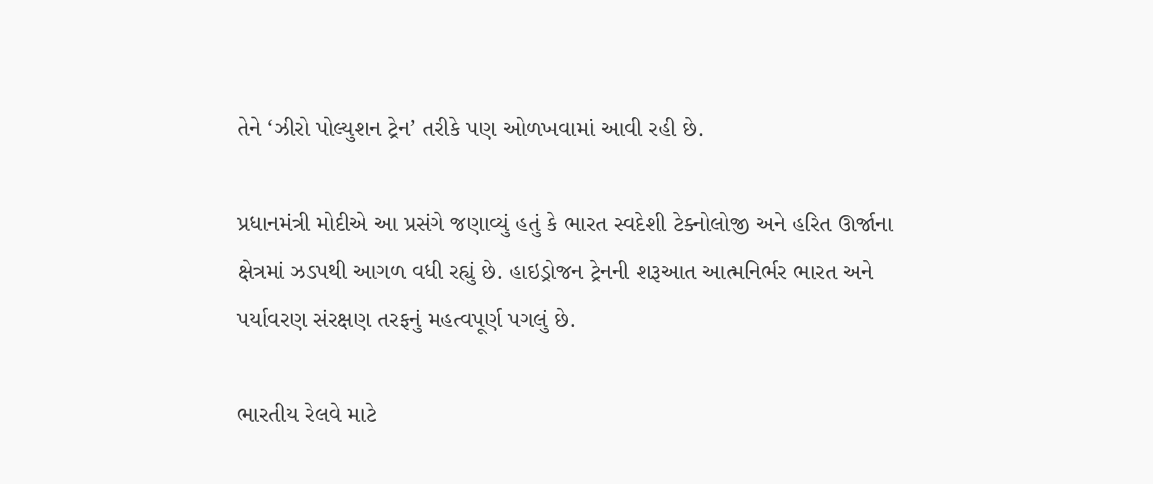તેને ‘ઝીરો પોલ્યુશન ટ્રેન’ તરીકે પણ ઓળખવામાં આવી રહી છે.

પ્રધાનમંત્રી મોદીએ આ પ્રસંગે જણાવ્યું હતું કે ભારત સ્વદેશી ટેક્નોલોજી અને હરિત ઊર્જાના ક્ષેત્રમાં ઝડપથી આગળ વધી રહ્યું છે. હાઇડ્રોજન ટ્રેનની શરૂઆત આત્મનિર્ભર ભારત અને પર્યાવરણ સંરક્ષણ તરફનું મહત્વપૂર્ણ પગલું છે.

ભારતીય રેલવે માટે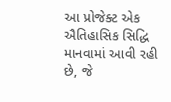આ પ્રોજેક્ટ એક ઐતિહાસિક સિદ્ધિ માનવામાં આવી રહી છે, જે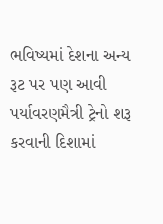ભવિષ્યમાં દેશના અન્ય રૂટ પર પણ આવી પર્યાવરણમૈત્રી ટ્રેનો શરૂ કરવાની દિશામાં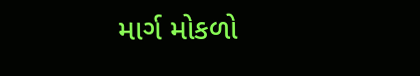માર્ગ મોકળો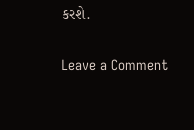કરશે.

Leave a Comment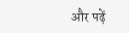और पढ़ें